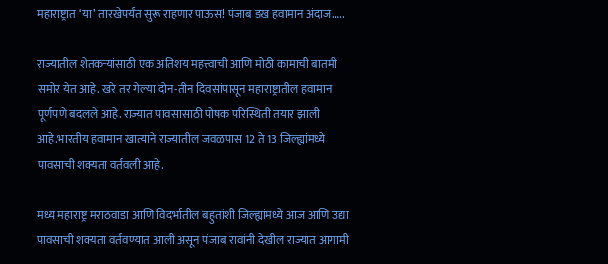महाराष्ट्रात ‘या’ तारखेपर्यंत सुरू राहणार पाऊस! पंजाब डख हवामान अंदाज…..

राज्यातील शेतकऱ्यांसाठी एक अतिशय महत्त्वाची आणि मोठी कामाची बातमी समोर येत आहे. खरे तर गेल्या दोन-तीन दिवसांपासून महाराष्ट्रातील हवामान पूर्णपणे बदलले आहे. राज्यात पावसासाठी पोषक परिस्थिती तयार झाली आहे.भारतीय हवामान खात्याने राज्यातील जवळपास 12 ते 13 जिल्ह्यांमध्ये पावसाची शक्यता वर्तवली आहे.

मध्य महाराष्ट्र मराठवाडा आणि विदर्भातील बहुतांशी जिल्ह्यांमध्ये आज आणि उद्या पावसाची शक्यता वर्तवण्यात आली असून पंजाब रावांनी देखील राज्यात आगामी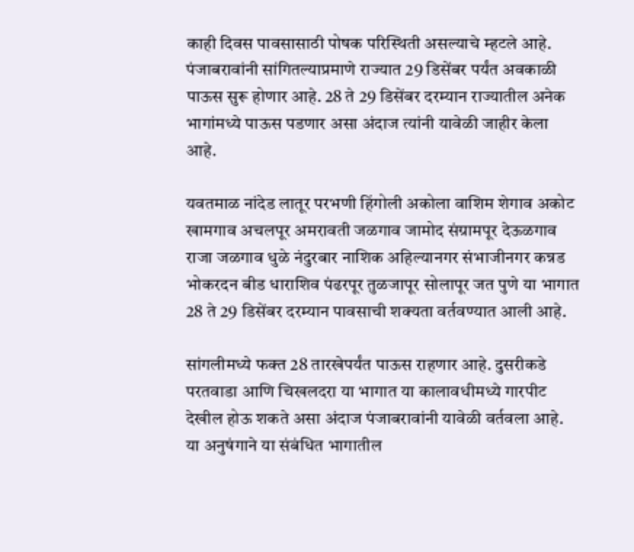काही दिवस पावसासाठी पोषक परिस्थिती असल्याचे म्हटले आहे. पंजाबरावांनी सांगितल्याप्रमाणे राज्यात 29 डिसेंबर पर्यंत अवकाळी पाऊस सुरू होणार आहे. 28 ते 29 डिसेंबर दरम्यान राज्यातील अनेक भागांमध्ये पाऊस पडणार असा अंदाज त्यांनी यावेळी जाहीर केला आहे.

यवतमाळ नांदेड लातूर परभणी हिंगोली अकोला वाशिम शेगाव अकोट खामगाव अचलपूर अमरावती जळगाव जामोद संग्रामपूर देऊळगाव राजा जळगाव धुळे नंदुरबार नाशिक अहिल्यानगर संभाजीनगर कन्नड भोकरदन बीड धाराशिव पंढरपूर तुळजापूर सोलापूर जत पुणे या भागात 28 ते 29 डिसेंबर दरम्यान पावसाची शक्यता वर्तवण्यात आली आहे.

सांगलीमध्ये फक्त 28 तारखेपर्यंत पाऊस राहणार आहे. दुसरीकडे परतवाडा आणि चिखलदरा या भागात या कालावधीमध्ये गारपीट देखील होऊ शकते असा अंदाज पंजाबरावांनी यावेळी वर्तवला आहे. या अनुषंगाने या संबंधित भागातील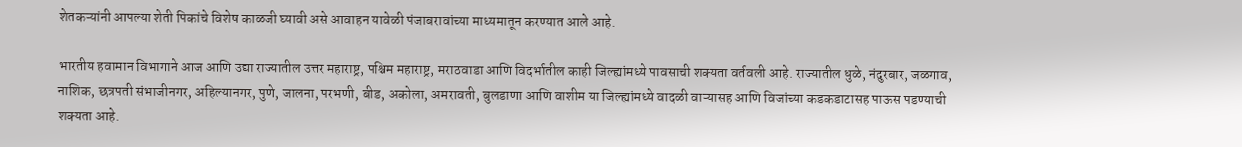शेतकऱ्यांनी आपल्या शेती पिकांचे विशेष काळजी घ्यावी असे आवाहन यावेळी पंजाबरावांच्या माध्यमातून करण्यात आले आहे.

भारतीय हवामान विभागाने आज आणि उद्या राज्यातील उत्तर महाराष्ट्र, पश्चिम महाराष्ट्र, मराठवाडा आणि विदर्भातील काही जिल्ह्यांमध्ये पावसाची शक्यता वर्तवली आहे. राज्यातील धुळे, नंदुरबार, जळगाव, नाशिक, छत्रपती संभाजीनगर, अहिल्यानगर, पुणे, जालना, परभणी, बीड, अकोला, अमरावती, बुलडाणा आणि वाशीम या जिल्ह्यांमध्ये वादळी वाऱ्यासह आणि विजांच्या कडकडाटासह पाऊस पडण्याची शक्यता आहे.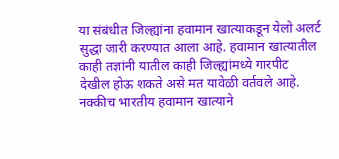या संबंधीत जिल्ह्यांना हवामान खात्याकडून येलो अलर्ट सुद्धा जारी करण्यात आला आहे. हवामान खात्यातील काही तज्ञांनी यातील काही जिल्ह्यांमध्ये गारपीट देखील होऊ शकते असे मत यावेळी वर्तवले आहे. नक्कीच भारतीय हवामान खात्याने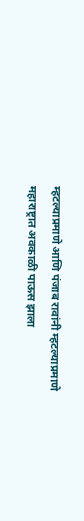म्हटल्याप्रमाणे आणि पंजाब रावांनी म्हटल्याप्रमाणे महाराष्ट्रात अवकाळी पाऊस झाला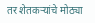तर शेतकऱ्यांचे मोठ्या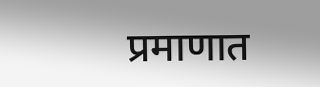प्रमाणात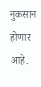नुकसान होणार आहे.